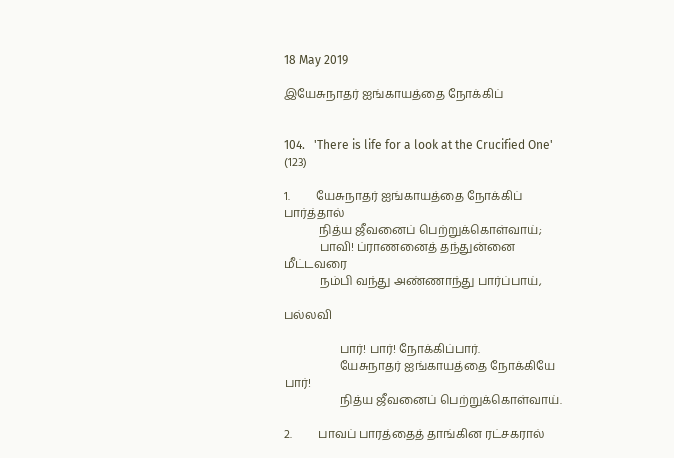18 May 2019

இயேசுநாதர் ஐங்காயத்தை நோக்கிப்


104.   'There is life for a look at the Crucified One'     (123)

1.         யேசுநாதர் ஐங்காயத்தை நோக்கிப் பார்த்தால்
            நித்ய ஜீவனைப் பெற்றுக்கொள்வாய்;
            பாவி! ப்ராணனைத் தந்துன்னை மீட்டவரை
            நம்பி வந்து அண்ணாந்து பார்ப்பாய்,

பல்லவி

                   பார்! பார்! நோக்கிப்பார்.
                   யேசுநாதர் ஐங்காயத்தை நோக்கியே பார்!
                   நித்ய ஜீவனைப் பெற்றுக்கொள்வாய்.

2.         பாவப் பாரத்தைத் தாங்கின ரட்சகரால்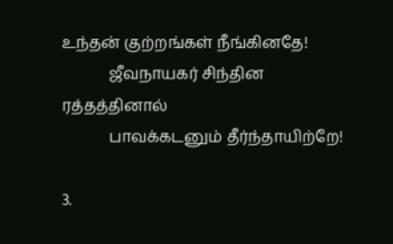உந்தன் குற்றங்கள் நீங்கினதே!
            ஜீவநாயகர் சிந்தின ரத்தத்தினால்
            பாவக்கடனும் தீர்ந்தாயிற்றே!

3.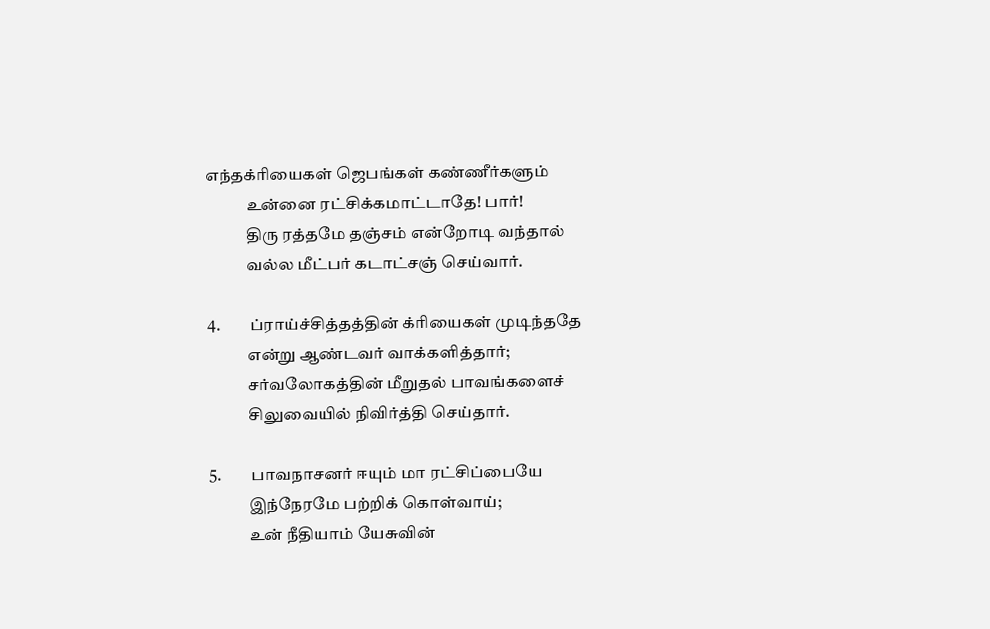எந்தக்ரியைகள் ஜெபங்கள் கண்ணீர்களும்
            உன்னை ரட்சிக்கமாட்டாதே! பார்!
            திரு ரத்தமே தஞ்சம் என்றோடி வந்தால்
            வல்ல மீட்பர் கடாட்சஞ் செய்வார்.

4.         ப்ராய்ச்சித்தத்தின் க்ரியைகள் முடிந்ததே
            என்று ஆண்டவர் வாக்களித்தார்;
            சர்வலோகத்தின் மீறுதல் பாவங்களைச்
            சிலுவையில் நிவிர்த்தி செய்தார்.

5.         பாவநாசனர் ஈயும் மா ரட்சிப்பையே
            இந்நேரமே பற்றிக் கொள்வாய்;
            உன் நீதியாம் யேசுவின்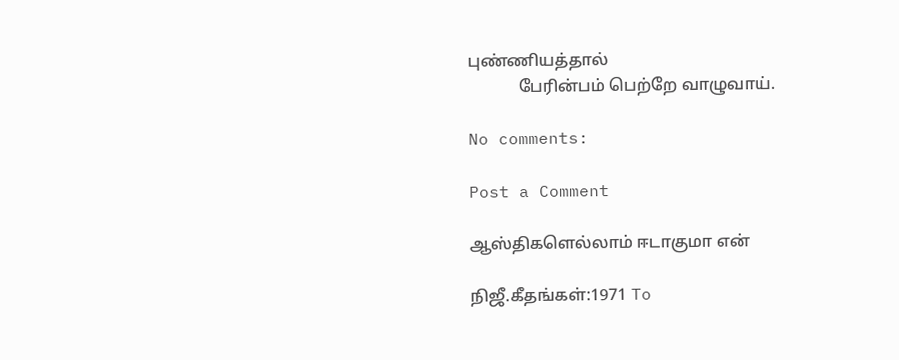புண்ணியத்தால்
            பேரின்பம் பெற்றே வாழுவாய்.

No comments:

Post a Comment

ஆஸ்திகளெல்லாம் ஈடாகுமா என்

நிஜீ.கீதங்கள்:1971 To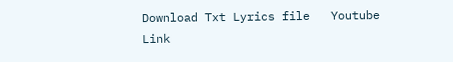Download Txt Lyrics file   Youtube Link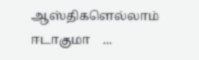ஆஸ்திகளெல்லாம் ஈடாகுமா    ...